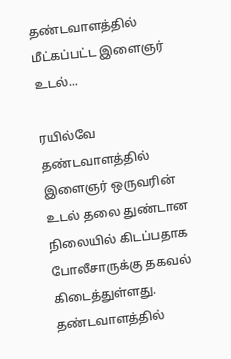தண்டவாளத்தில் மீட்கப்பட்ட இளைஞர் உடல்...

ரயில்வே தண்டவாளத்தில் இளைஞர் ஒருவரின் உடல் தலை துண்டான நிலையில் கிடப்பதாக போலீசாருக்கு தகவல் கிடைத்துள்ளது.
தண்டவாளத்தில்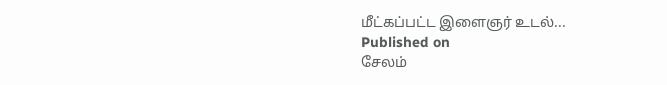மீட்கப்பட்ட இளைஞர் உடல்...
Published on
சேலம்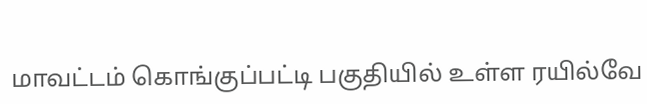மாவட்டம் கொங்குப்பட்டி பகுதியில் உள்ள ரயில்வே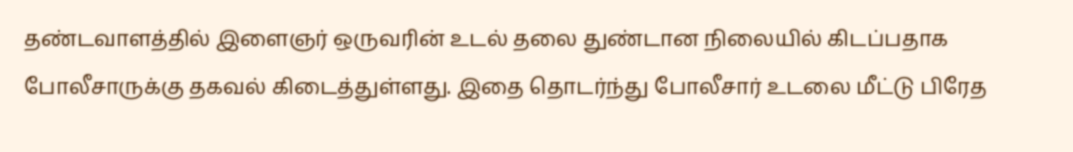தண்டவாளத்தில் இளைஞர் ஒருவரின் உடல் தலை துண்டான நிலையில் கிடப்பதாக போலீசாருக்கு தகவல் கிடைத்துள்ளது. இதை தொடர்ந்து போலீசார் உடலை மீட்டு பிரேத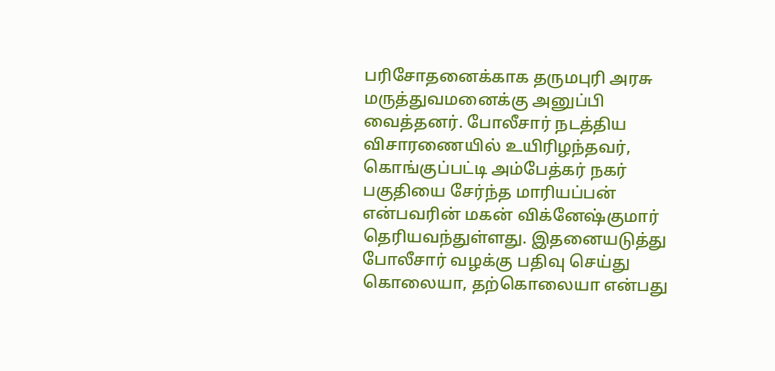பரிசோதனைக்காக தருமபுரி அரசு மருத்துவமனைக்கு அனுப்பி வைத்தனர். போலீசார் நடத்திய விசாரணையில் உயிரிழந்தவர், கொங்குப்பட்டி அம்பேத்கர் நகர் பகுதியை சேர்ந்த மாரியப்பன் என்பவரின் மகன் விக்னேஷ்குமார் தெரியவந்துள்ளது. இதனையடுத்து போலீசார் வழக்கு பதிவு செய்து கொலையா, தற்கொலையா என்பது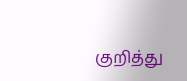குறித்து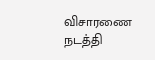விசாரணை நடத்தி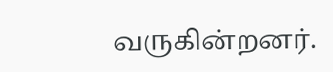வருகின்றனர்.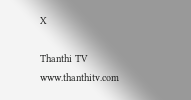X

Thanthi TV
www.thanthitv.com